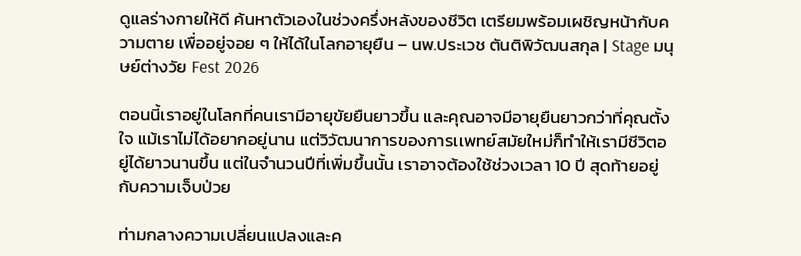ดูแลร่างกายให้ดี ค้นหาตัวเองในช่วงครึ่งหลังของชีวิต เตรียมพร้อมเผชิญหน้ากับความตาย เพื่ออยู่จอย ๆ ให้ได้ในโลกอายุยืน – นพ.ประเวช ตันติพิวัฒนสกุล | Stage มนุษย์ต่างวัย Fest 2026

ตอนนี้เราอยู่ในโลกที่คนเรามีอายุขัยยืนยาวขึ้น และคุณอาจมีอายุยืนยาวกว่าที่คุณตั้งใจ แม้เราไม่ได้อยากอยู่นาน แต่วิวัฒนาการของการเเพทย์สมัยใหม่ก็ทำให้เรามีชีวิตอยู่ได้ยาวนานขึ้น แต่ในจำนวนปีที่เพิ่มขึ้นนั้น เราอาจต้องใช้ช่วงเวลา 10 ปี สุดท้ายอยู่กับความเจ็บป่วย

ท่ามกลางความเปลี่ยนแปลงและค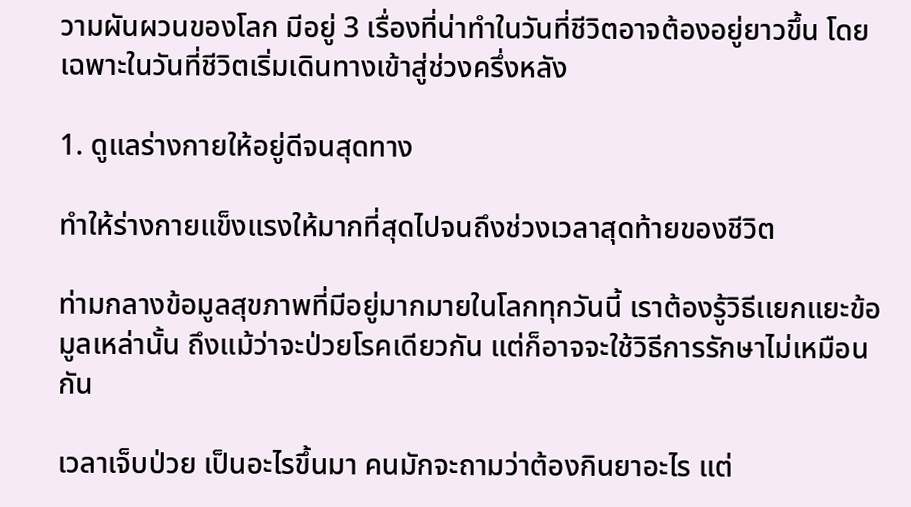วามผันผวนของโลก มีอยู่ 3 เรื่องที่น่าทำในวันที่ชีวิตอาจต้องอยู่ยาวขึ้น โดยเฉพาะในวันที่ชีวิตเริ่มเดินทางเข้าสู่ช่วงครึ่งหลัง

1. ดูแลร่างกายให้อยู่ดีจนสุดทาง

ทำให้ร่างกายแข็งแรงให้มากที่สุดไปจนถึงช่วงเวลาสุดท้ายของชีวิต

ท่ามกลางข้อมูลสุขภาพที่มีอยู่มากมายในโลกทุกวันนี้ เราต้องรู้วิธีเเยกเเยะข้อมูลเหล่านั้น ถึงแม้ว่าจะป่วยโรคเดียวกัน แต่ก็อาจจะใช้วิธีการรักษาไม่เหมือนกัน

เวลาเจ็บป่วย เป็นอะไรขึ้นมา คนมักจะถามว่าต้องกินยาอะไร แต่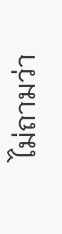ไม่ถามว่า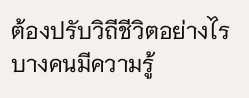ต้องปรับวิถีชีวิตอย่างไร บางคนมีความรู้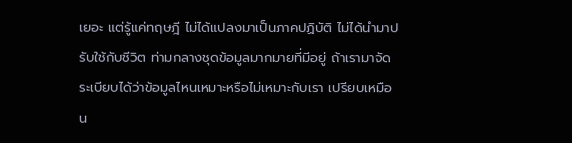เยอะ แต่รู้แค่ทฤษฎี ไม่ได้แปลงมาเป็นภาคปฏิบัติ ไม่ได้นำมาปรับใช้กับชีวิต ท่ามกลางชุดข้อมูลมากมายที่มีอยู่ ถ้าเรามาจัดระเบียบได้ว่าข้อมูลไหนเหมาะหรือไม่เหมาะกับเรา เปรียบเหมือน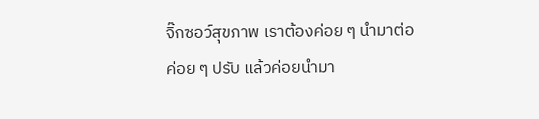จิ๊กซอว์สุขภาพ เราต้องค่อย ๆ นำมาต่อ ค่อย ๆ ปรับ แล้วค่อยนำมา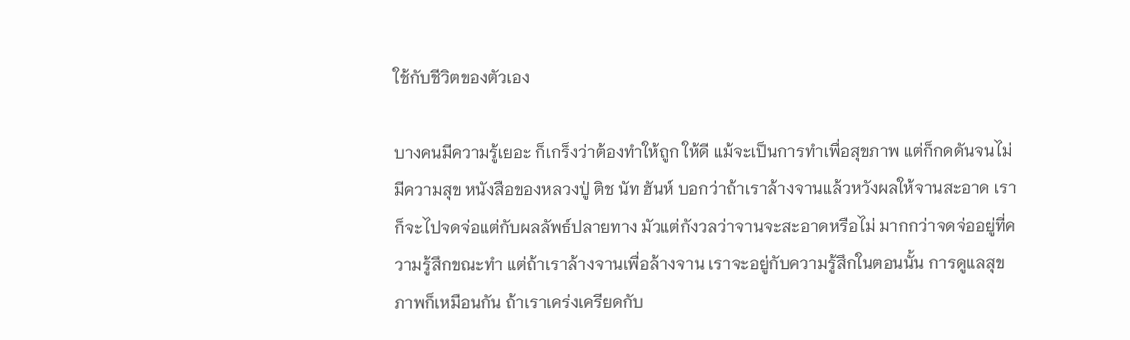ใช้กับชีวิตของตัวเอง

บางคนมีความรู้เยอะ ก็เกร็งว่าต้องทำให้ถูก ให้ดี แม้จะเป็นการทำเพื่อสุขภาพ แต่ก็กดดันจนไม่มีความสุข หนังสือของหลวงปู่ ติช นัท ฮันห์ บอกว่าถ้าเราล้างจานแล้วหวังผลให้จานสะอาด เราก็จะไปจดจ่อแต่กับผลลัพธ์ปลายทาง มัวแต่กังวลว่าจานจะสะอาดหรือไม่ มากกว่าจดจ่ออยู่ที่ความรู้สึกขณะทำ แต่ถ้าเราล้างจานเพื่อล้างจาน เราจะอยู่กับความรู้สึกในตอนนั้น การดูแลสุขภาพก็เหมือนกัน ถ้าเราเคร่งเครียดกับ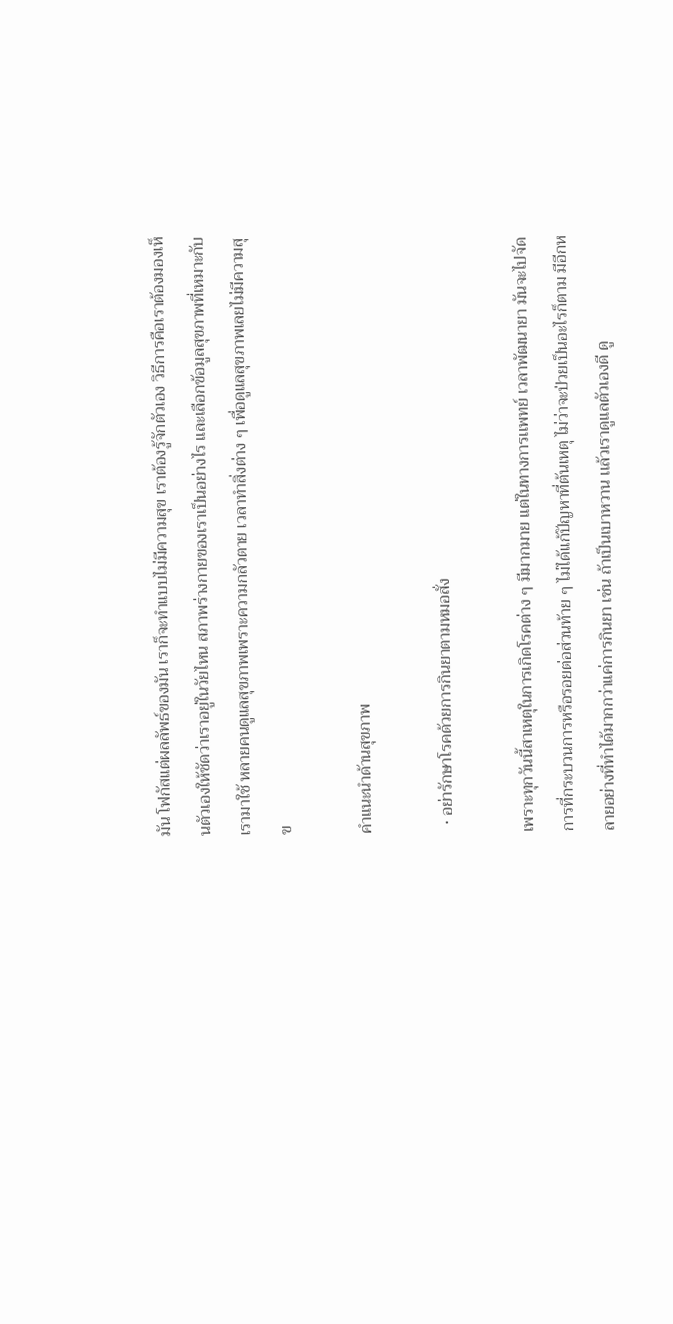มัน โฟกัสแต่ผลลัพธ์ของมัน เราก็จะทำแบบไม่มีความสุข เราต้องรู้จักตัวเอง วิธีการคือเราต้องมองเห็นตัวเองให้ชัดว่าเราอยู่ในวัยไหน สภาพร่างกายของเราเป็นอย่างไร และเลือกข้อมูลสุขภาพที่เหมาะกับเรามาใช้ หลายคนดูแลสุขภาพเพราะความกลัวตาย เวลาทำสิ่งต่าง ๆ เพื่อดูแลสุขภาพเลยไม่มีความสุข

คำแนะนำด้านสุขภาพ

  • อย่ารักษาโรคด้วยการกินยาตามหมอสั่ง

เพราะทุกวันนี้สาเหตุในการเกิดโรคต่าง ๆ มีมากมาย แต่ในทางการเเพทย์ เวลาพัฒนายา มันจะไปจัดการที่กระบวนการหรือรอยต่อส่วนท้าย ๆ ไม่ได้เเก้ปัญหาที่ต้นเหตุ ไม่ว่าจะป่วยเป็นอะไรก็ตาม มีอีกหลายอย่างที่ทำได้มากกว่าแค่การกินยา เช่น ถ้าเป็นเบาหวาน เเล้วเราดูแลตัวเองดี ดู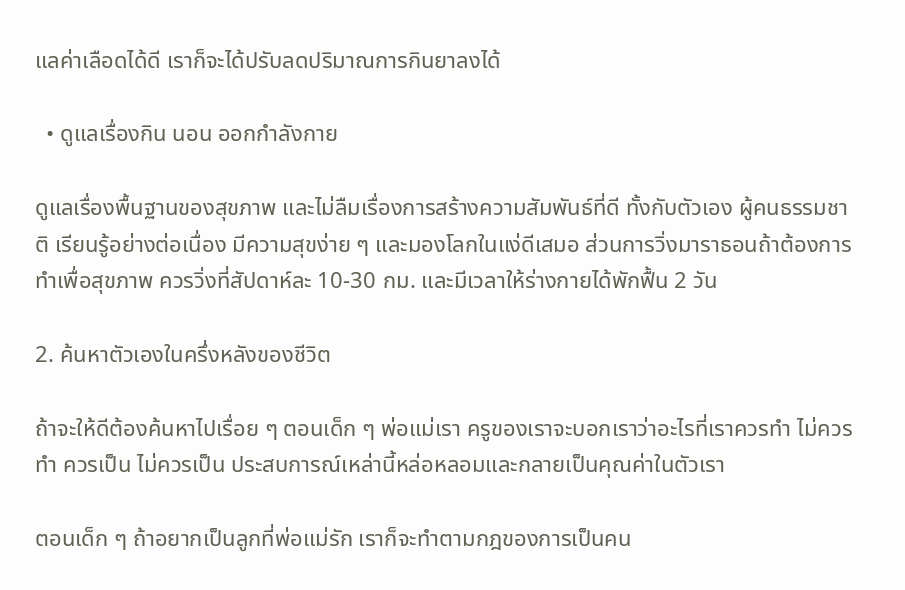แลค่าเลือดได้ดี เราก็จะได้ปรับลดปริมาณการกินยาลงได้

  • ดูแลเรื่องกิน นอน ออกกำลังกาย

ดูแลเรื่องพื้นฐานของสุขภาพ และไม่ลืมเรื่องการสร้างความสัมพันธ์ที่ดี ทั้งกับตัวเอง ผู้คนธรรมชาติ เรียนรู้อย่างต่อเนื่อง มีความสุขง่าย ๆ และมองโลกในแง่ดีเสมอ ส่วนการวิ่งมาราธอนถ้าต้องการทำเพื่อสุขภาพ ควรวิ่งที่สัปดาห์ละ 10-30 กม. และมีเวลาให้ร่างกายได้พักฟื้น 2 วัน

2. ค้นหาตัวเองในครึ่งหลังของชีวิต

ถ้าจะให้ดีต้องค้นหาไปเรื่อย ๆ ตอนเด็ก ๆ พ่อแม่เรา ครูของเราจะบอกเราว่าอะไรที่เราควรทำ ไม่ควรทำ ควรเป็น ไม่ควรเป็น ประสบการณ์เหล่านี้หล่อหลอมและกลายเป็นคุณค่าในตัวเรา

ตอนเด็ก ๆ ถ้าอยากเป็นลูกที่พ่อแม่รัก เราก็จะทำตามกฎของการเป็นคน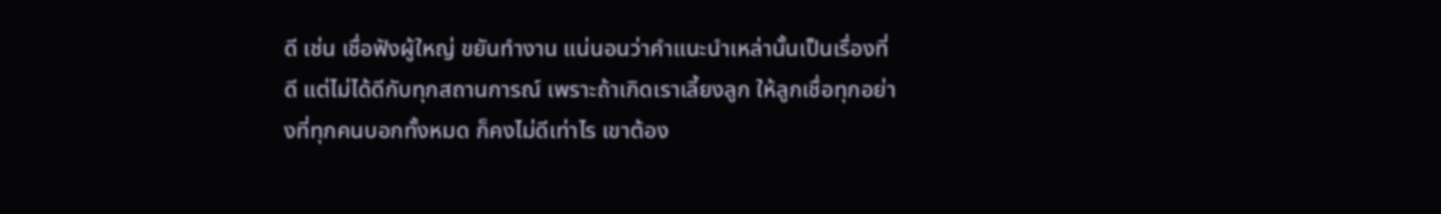ดี เช่น เชื่อฟังผู้ใหญ่ ขยันทำงาน แน่นอนว่าคำแนะนำเหล่านั้นเป็นเรื่องที่ดี แต่ไม่ได้ดีกับทุกสถานการณ์ เพราะถ้าเกิดเราเลี้ยงลูก ให้ลูกเชื่อทุกอย่างที่ทุกคนบอกทั้งหมด ก็คงไม่ดีเท่าไร เขาต้อง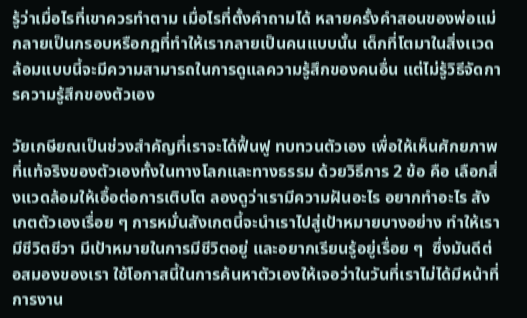รู้ว่าเมื่อไรที่เขาควรทำตาม เมื่อไรที่ตั้งคำถามได้ หลายครั้งคำสอนของพ่อแม่กลายเป็นกรอบหรือกฎที่ทำให้เรากลายเป็นคนแบบนั้น เด็กที่โตมาในสิ่งเเวดล้อมแบบนี้จะมีความสามารถในการดูแลความรู้สึกของคนอื่น แต่ไม่รู้วิธีจัดการความรู้สึกของตัวเอง

วัยเกษียณเป็นช่วงสำคัญที่เราจะได้ฟื้นฟู ทบทวนตัวเอง เพื่อให้เห็นศักยภาพที่แท้จริงของตัวเองทั้งในทางโลกและทางธรรม ด้วยวิธีการ 2 ข้อ คือ เลือกสิ่งแวดล้อมให้เอื้อต่อการเติบโต ลองดูว่าเรามีความฝันอะไร อยากทำอะไร สังเกตตัวเองเรื่อย ๆ การหมั่นสังเกตนี้จะนำเราไปสู่เป้าหมายบางอย่าง ทำให้เรามีชีวิตชีวา มีเป้าหมายในการมีชีวิตอยู่ และอยากเรียนรู้อยู่เรื่อย ๆ  ซึ่งมันดีต่อสมองของเรา ใช้โอกาสนี้ในการค้นหาตัวเองให้เจอว่าในวันที่เราไม่ได้มีหน้าที่การงาน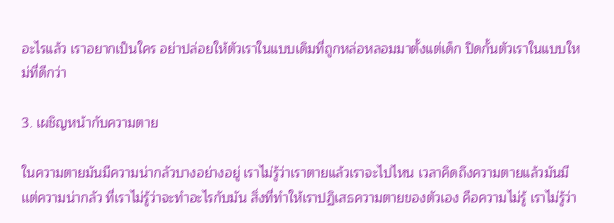อะไรแล้ว เราอยากเป็นใคร อย่าปล่อยให้ตัวเราในแบบเดิมที่ถูกหล่อหลอมมาตั้งแต่เด็ก ปิดกั้นตัวเราในแบบใหม่ที่ดีกว่า

3. เผชิญหน้ากับความตาย

ในความตายมันมีความน่ากลัวบางอย่างอยู่ เราไม่รู้ว่าเราตายแล้วเราจะไปไหน เวลาคิดถึงความตายแล้วมันมีเเต่ความน่ากลัว ที่เราไม่รู้ว่าจะทำอะไรกับมัน สิ่งที่ทำให้เราปฏิเสธความตายของตัวเอง คือความไม่รู้ เราไม่รู้ว่า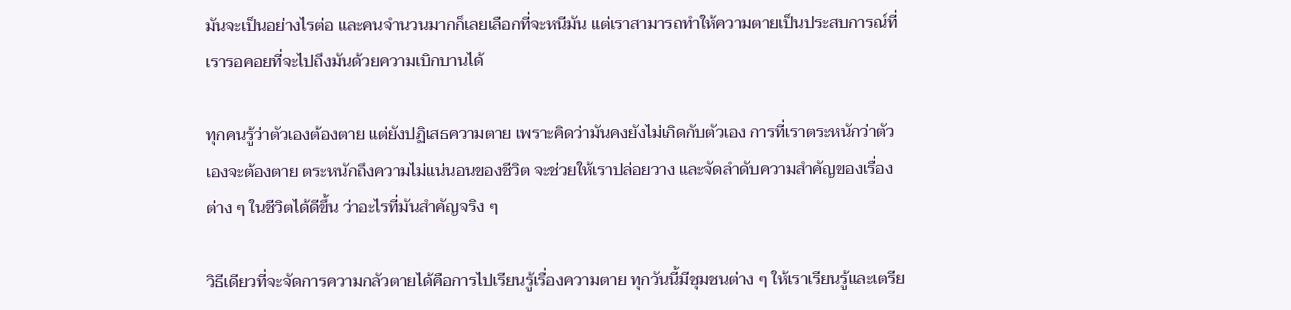มันจะเป็นอย่างไรต่อ และคนจำนวนมากก็เลยเลือกที่จะหนีมัน แต่เราสามารถทำให้ความตายเป็นประสบการณ์ที่เรารอคอยที่จะไปถึงมันด้วยความเบิกบานได้

ทุกคนรู้ว่าตัวเองต้องตาย แต่ยังปฏิเสธความตาย เพราะคิดว่ามันคงยังไม่เกิดกับตัวเอง การที่เราตระหนักว่าตัวเองจะต้องตาย ตระหนักถึงความไม่แน่นอนของชีวิต จะช่วยให้เราปล่อยวาง และจัดลำดับความสำคัญของเรื่องต่าง ๆ ในชีวิตได้ดีขึ้น ว่าอะไรที่มันสำคัญจริง ๆ

วิธีเดียวที่จะจัดการความกลัวตายได้คือการไปเรียนรู้เรื่องความตาย ทุกวันนี้มีชุมชนต่าง ๆ ให้เราเรียนรู้และเตรีย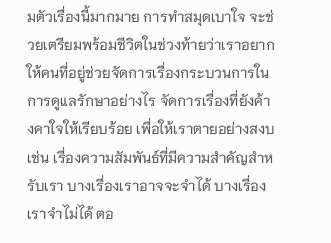มตัวเรื่องนี้มากมาย การทำสมุดเบาใจ จะช่วยเตรียมพร้อมชีวิตในช่วงท้ายว่าเราอยากให้คนที่อยู่ช่วยจัดการเรื่องกระบวนการในการดูแลรักษาอย่างไร จัดการเรื่องที่ยังค้างคาใจให้เรียบร้อย เพื่อให้เราตายอย่างสงบ เช่น เรื่องความสัมพันธ์ที่มีความสำคัญสำหรับเรา บางเรื่องเราอาจจะจำได้ บางเรื่องเราจำไม่ได้ ตอ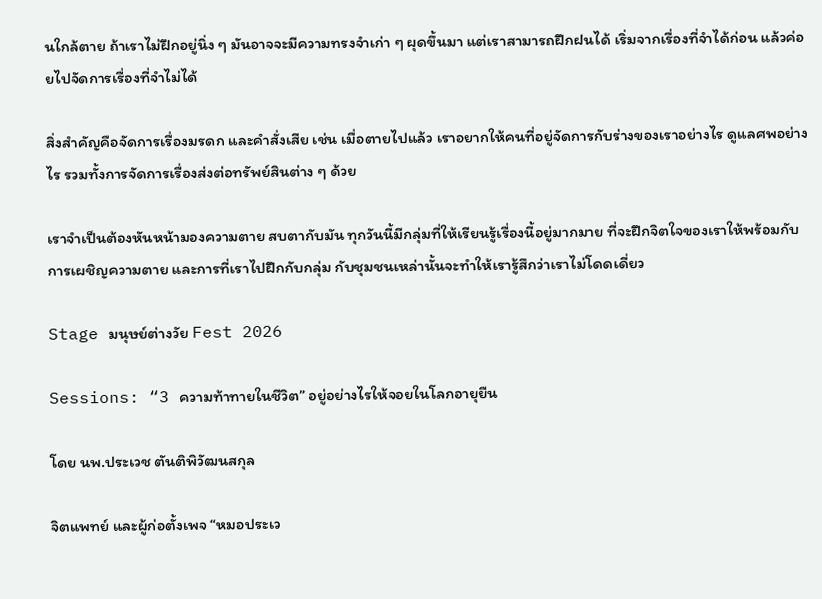นใกล้ตาย ถ้าเราไม่ฝึกอยู่นิ่ง ๆ มันอาจจะมีความทรงจำเก่า ๆ ผุดขึ้นมา แต่เราสามารถฝึกฝนได้ เริ่มจากเรื่องที่จำได้ก่อน แล้วค่อยไปจัดการเรื่องที่จำไม่ได้

สิ่งสำคัญคือจัดการเรื่องมรดก และคำสั่งเสีย เช่น เมื่อตายไปแล้ว เราอยากให้คนที่อยู่จัดการกับร่างของเราอย่างไร ดูแลศพอย่างไร รวมทั้งการจัดการเรื่องส่งต่อทรัพย์สินต่าง ๆ ด้วย

เราจำเป็นต้องหันหน้ามองความตาย สบตากับมัน ทุกวันนี้มีกลุ่มที่ให้เรียนรู้เรื่องนี้อยู่มากมาย ที่จะฝึกจิตใจของเราให้พร้อมกับการเผชิญความตาย และการที่เราไปฝึกกับกลุ่ม กับชุมชนเหล่านั้นจะทำให้เรารู้สึกว่าเราไม่โดดเดี่ยว

Stage มนุษย์ต่างวัย Fest 2026

Sessions: “3 ความท้าทายในชีวิต” อยู่อย่างไรให้จอยในโลกอายุยืน

โดย นพ.ประเวช ตันติพิวัฒนสกุล

จิตแพทย์ และผู้ก่อตั้งเพจ “หมอประเว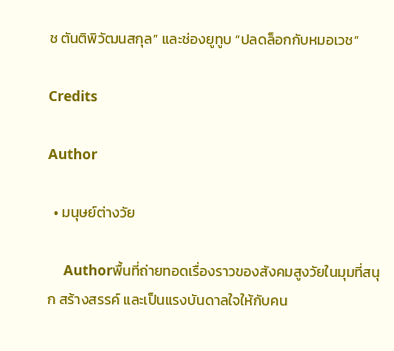ช ตันติพิวัฒนสกุล” และช่องยูทูบ “ปลดล็อกกับหมอเวช”

Credits

Author

  • มนุษย์ต่างวัย

    Authorพื้นที่ถ่ายทอดเรื่องราวของสังคมสูงวัยในมุมที่สนุก สร้างสรรค์ และเป็นแรงบันดาลใจให้กับคน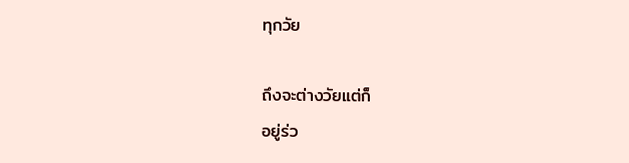ทุกวัย

ถึงจะต่างวัยแต่ก็
อยู่ร่ว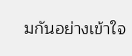มกันอย่างเข้าใจ